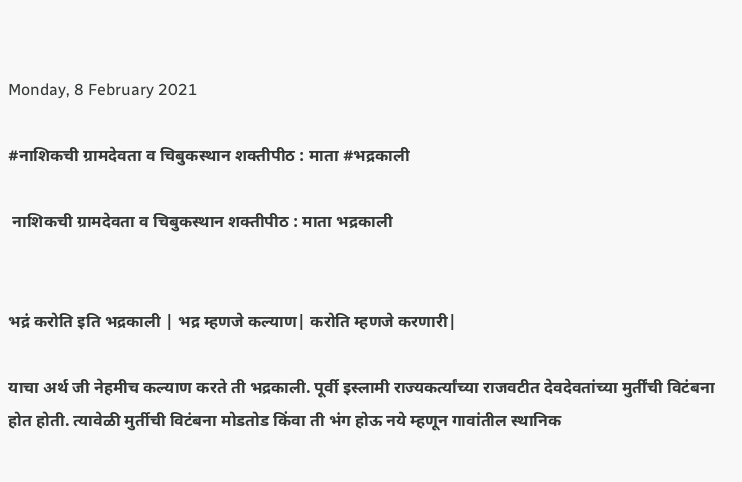Monday, 8 February 2021

#नाशिकची ग्रामदेवता व चिबुकस्थान शक्तीपीठ : माता #भद्रकाली

 नाशिकची ग्रामदेवता व चिबुकस्थान शक्तीपीठ : माता भद्रकाली


भद्रं करोति इति भद्रकाली | भद्र म्हणजे कल्याण| करोति म्हणजे करणारी|

याचा अर्थ जी नेहमीच कल्याण करते ती भद्रकाली. पूर्वी इस्लामी राज्यकर्त्यांच्या राजवटीत देवदेवतांच्या मुर्तींची विटंबना होत होती. त्यावेळी मुर्तीची विटंबना मोडतोड किंवा ती भंग होऊ नये म्हणून गावांतील स्थानिक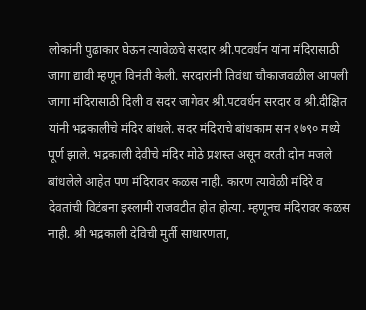लोकांनी पुढाकार घेऊन त्यावेळचे सरदार श्री.पटवर्धन यांना मंदिरासाठी जागा द्यावी म्हणून विनंती केली. सरदारांनी तिवंधा चौकाजवळील आपली जागा मंदिरासाठी दिली व सदर जागेवर श्री.पटवर्धन सरदार व श्री.दीक्षित यांनी भद्रकालीचे मंदिर बांधले. सदर मंदिराचे बांधकाम सन १७९० मध्ये पूर्ण झाले. भद्रकाली देवीचे मंदिर मोठे प्रशस्त असून वरती दोन मजले बांधलेले आहेत पण मंदिरावर कळस नाही. कारण त्यावेळी मंदिरे व देवतांची विटंबना इस्लामी राजवटीत होत होत्या. म्हणूनच मंदिरावर कळस नाही. श्री भद्रकाली देविची मुर्ती साधारणता,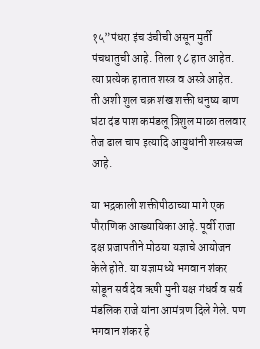१५”पंधरा इंच उंचीची असून मुर्ती पंचधातुची आहे. तिला १८ हात आहेत.  त्या प्रत्येक हातात शस्त्र व अस्त्रे आहेत.  ती अशी शुल चक्र शंख शक्ती धनुष्य बाण घंटा दंड पाश कमंडलू त्रिशुल माळा तलवार तेज ढाल चाप इत्यादि आयुधांनी शस्त्रसज्ज आहे.

या भद्रकाली शक्तीपीठाच्या मागे एक पौराणिक आख्यायिका आहे. पूर्वी राजा दक्ष प्रजापतीने मोठया यज्ञाचे आयोजन केले होते. या यज्ञामध्ये भगवान शंकर सोडून सर्व देव ऋषी मुनी यक्ष गंधर्व व सर्व मंडलिक राजे यांना आमंत्रण दिले गेले. पण भगवान शंकर हे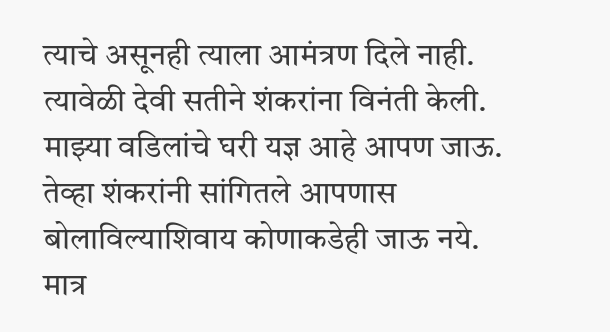त्याचे असूनही त्याला आमंत्रण दिले नाही. त्यावेळी देवी सतीने शंकरांना विनंती केली. माझ्या वडिलांचे घरी यज्ञ आहे आपण जाऊ. तेव्हा शंकरांनी सांगितले आपणास बोलाविल्याशिवाय कोणाकडेही जाऊ नये. मात्र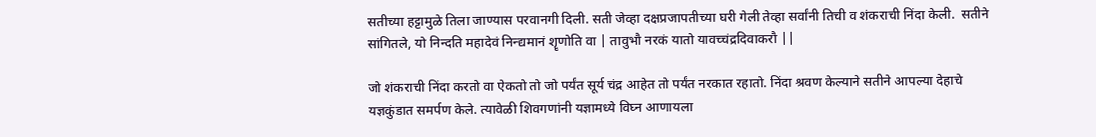सतीच्या हट्टामुळे तिला जाण्यास परवानगी दिली. सती जेव्हा दक्षप्रजापतीच्या घरी गेली तेव्हा सर्वांनी तिची व शंकराची निंदा केली.  सतीने सांगितले, यो निन्दति महादेवं निन्द्यमानं शॄणोति वा | तावुभौ नरकं यातो यावच्चंद्रदिवाकरौ ||

जो शंकराची निंदा करतो वा ऐकतो तो जो पर्यंत सूर्य चंद्र आहेत तो पर्यंत नरकात रहातो. निंदा श्रवण केल्याने सतीने आपल्या देहाचे यज्ञकुंडात समर्पण केले. त्यावेळी शिवगणांनी यज्ञामध्ये विघ्न आणायला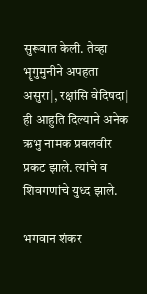सुरूवात केली. तेव्हा भॄगुमुनीने अपहता असुरा|, रक्षांसि वेदिषदा| ही आहुति दिल्याने अनेक ऋभु नामक प्रबलवीर प्रकट झाले. त्यांचे व शिवगणांचे युध्द झाले.

भगवान शंकर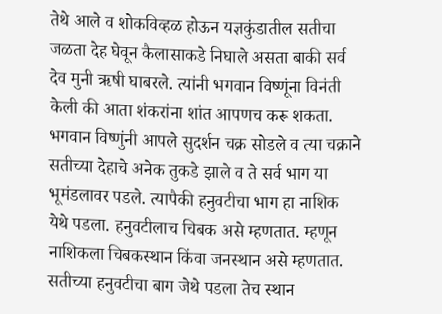तेथे आले व शोकविव्हळ होऊन यज्ञकुंडातील सतीचा जळता देह घेवून कैलासाकडे निघाले असता बाकी सर्व देव मुनी ऋषी घाबरले. त्यांनी भगवान विष्णूंना विनंती केली की आता शंकरांना शांत आपणच करू शकता. भगवान विष्णुंनी आपले सुदर्शन चक्र सोडले व त्या चक्राने सतीच्या देहाचे अनेक तुकडे झाले व ते सर्व भाग या भूमंडलावर पडले. त्यापैकी हनुवटीचा भाग हा नाशिक येथे पडला. हनुवटीलाच चिबक असे म्हणतात. म्हणून नाशिकला चिबकस्थान किंवा जनस्थान असे म्हणतात. सतीच्या हनुवटीचा बाग जेथे पडला तेच स्थान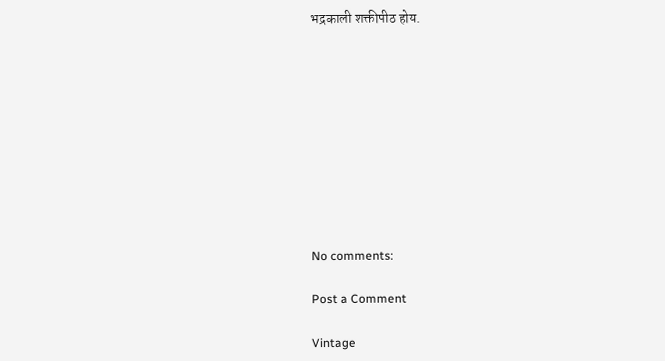भद्रकाली शक्तीपीठ होय.










No comments:

Post a Comment

Vintage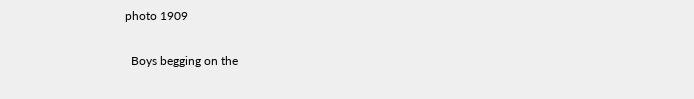photo 1909

  Boys begging on the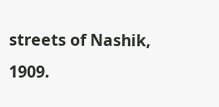streets of Nashik, 1909.